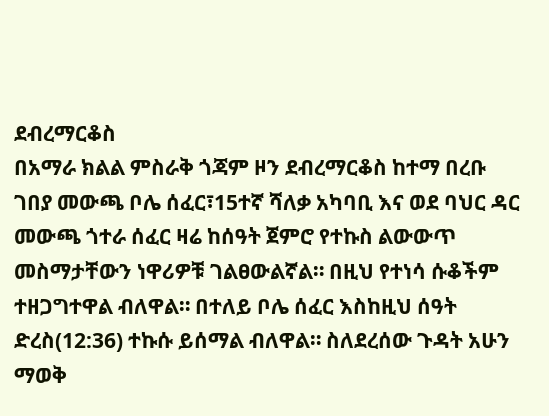ደብረማርቆስ
በአማራ ክልል ምስራቅ ጎጃም ዞን ደብረማርቆስ ከተማ በረቡ ገበያ መውጫ ቦሌ ሰፈር፣15ተኛ ሻለቃ አካባቢ እና ወደ ባህር ዳር መውጫ ጎተራ ሰፈር ዛሬ ከሰዓት ጀምሮ የተኩስ ልውውጥ መስማታቸውን ነዋሪዎቹ ገልፀውልኛል። በዚህ የተነሳ ሱቆችም ተዘጋግተዋል ብለዋል። በተለይ ቦሌ ሰፈር እስከዚህ ሰዓት ድረስ(12:36) ተኩሱ ይሰማል ብለዋል። ስለደረሰው ጉዳት አሁን ማወቅ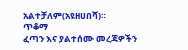አልተቻለም(አዩዘሀበሻ)።
ጥቆማ
ፈጣን እና ያልተሰሙ መረጃዎችን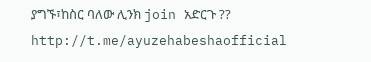ያግኙ፣ከስር ባለው ሊንክ join አድርጉ ??
http://t.me/ayuzehabeshaofficial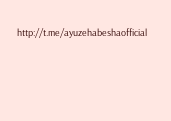http://t.me/ayuzehabeshaofficial